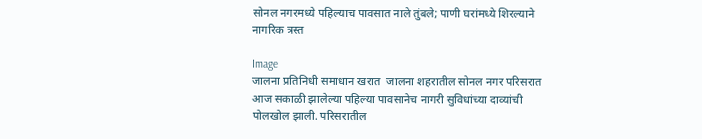सोनल नगरमध्ये पहिल्याच पावसात नाले तुंबले; पाणी घरांमध्ये शिरल्याने नागरिक त्रस्त

Image
जालना प्रतिनिधी समाधान खरात  जालना शहरातील सोनल नगर परिसरात आज सकाळी झालेल्या पहिल्या पावसानेच नागरी सुविधांच्या दाव्यांची पोलखोल झाली. परिसरातील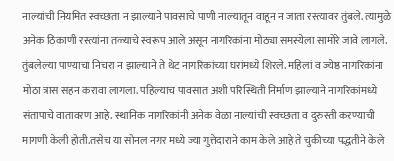नाल्यांची नियमित स्वच्छता न झाल्याने पावसाचे पाणी नाल्यातून वाहून न जाता रस्त्यावर तुंबले. त्यामुळे अनेक ठिकाणी रस्त्यांना तळ्याचे स्वरूप आले असून नागरिकांना मोठ्या समस्येला सामोरे जावे लागले. तुंबलेल्या पाण्याचा निचरा न झाल्याने ते थेट नागरिकांच्या घरांमध्ये शिरले. महिलां व ज्येष्ठ नागरिकांना मोठा त्रास सहन करावा लागला. पहिल्याच पावसात अशी परिस्थिती निर्माण झाल्याने नागरिकांमध्ये संतापाचे वातावरण आहे. स्थानिक नागरिकांनी अनेक वेळा नाल्यांची स्वच्छता व दुरुस्ती करण्याची मागणी केली होती.तसेच या सोनल नगर मध्ये ज्या गुत्तेदाराने काम केले आहे ते चुकीच्या पद्धतीने केले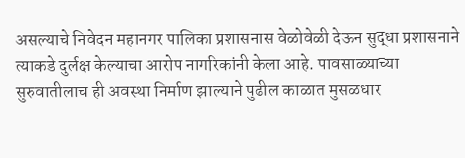असल्याचे निवेदन महानगर पालिका प्रशासनास वेळोवेळी देऊन सुद्धा प्रशासनाने त्याकडे दुर्लक्ष केल्याचा आरोप नागरिकांनी केला आहे. पावसाळ्याच्या सुरुवातीलाच ही अवस्था निर्माण झाल्याने पुढील काळात मुसळधार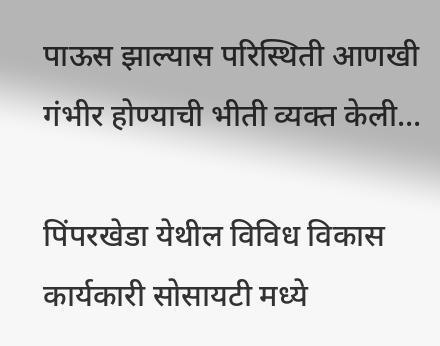पाऊस झाल्यास परिस्थिती आणखी गंभीर होण्याची भीती व्यक्त केली...

पिंपरखेडा येथील विविध विकास कार्यकारी सोसायटी मध्ये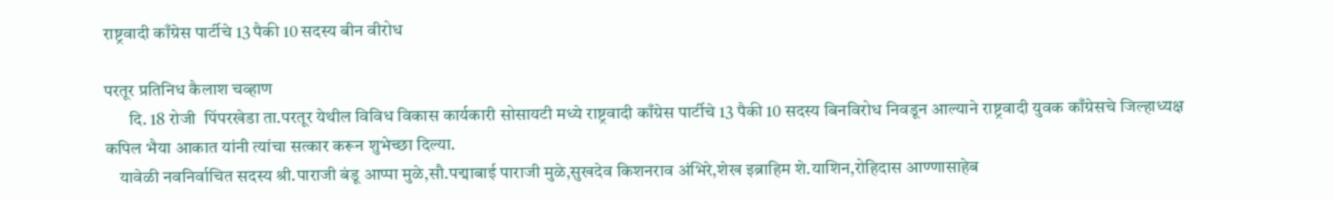राष्ट्रवादी काँग्रेस पार्टीचे 13 पैकी 10 सदस्य बीन वीरोध

परतूर प्रतिनिध कैलाश चव्हाण
       दि. 18 रोजी  पिंपरखेडा ता.परतूर येथील विविध विकास कार्यकारी सोसायटी मध्ये राष्ट्रवादी काँग्रेस पार्टीचे 13 पैकी 10 सदस्य बिनविरोध निवडून आल्याने राष्ट्रवादी युवक काँग्रेसचे जिल्हाध्यक्ष कपिल भैया आकात यांनी त्यांचा सत्कार करून शुभेच्छा दिल्या.
    यावेळी नवनिर्वाचित सदस्य श्री.पाराजी बंडू आप्पा मुळे,सौ.पद्माबाई पाराजी मुळे,सुखदेव किशनराव अंभिरे,शेख इब्राहिम शे.याशिन,रोहिदास आण्णासाहेब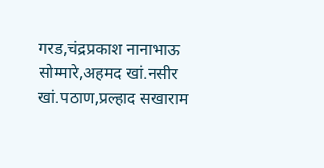गरड,चंद्रप्रकाश नानाभाऊ सोम्मारे,अहमद खां.नसीर खां.पठाण,प्रल्हाद सखाराम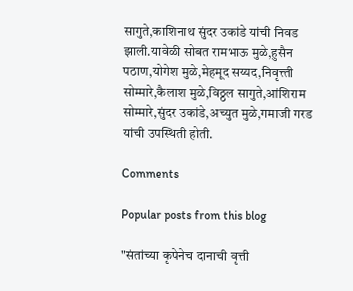सागुते,काशिनाथ सुंदर उकांडे यांची निवड झाली.यावेळी सोबत रामभाऊ मुळे,हुसैन पठाण,योगेश मुळे,मेहमूद सय्यद,निवृत्त्ती सोम्मारे,कैलाश मुळे,विठ्ठल सागुते,आंशिराम सोम्मारे,सुंदर उकांडे,अच्युत मुळे,गमाजी गरड यांची उपस्थिती होती.

Comments

Popular posts from this blog

"संतांच्या कृपेनेच दानाची वृत्ती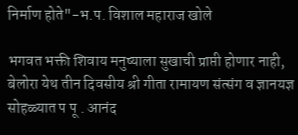निर्माण होते"-भ.प. विशाल महाराज खोले

भगवत भक्ती शिवाय मनुष्याला सुखाची प्राप्ती होणार नाही, बेलोरा येथ तीन दिवसीय श्री गीता रामायण संत्संग व ज्ञानयज्ञ सोहळ्यात प पू . आनंद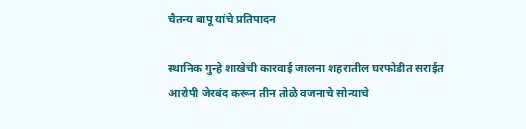चैतन्य बापू यांचे प्रतिपादन

स्थानिक गुन्हे शाखेची कारवाई जालना शहरातील घरफोडीत सराईत आरोपी जेरबंद करून तीन तोळे वजनाचे सोन्याचे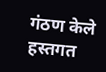गंठण केले हस्तगत